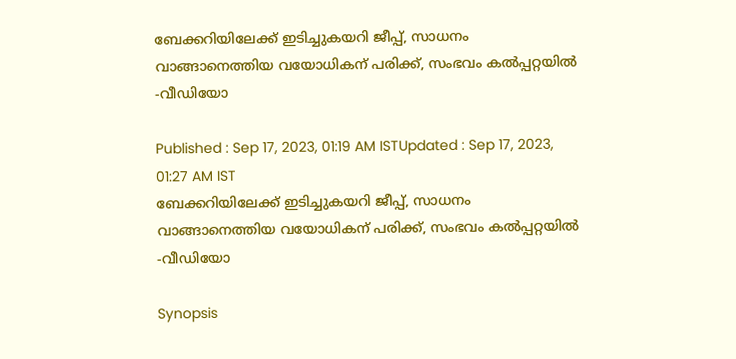ബേക്കറിയിലേക്ക് ഇടിച്ചുകയറി ജീപ്പ്, സാധനം വാങ്ങാനെത്തിയ വയോധികന് പരിക്ക്, സംഭവം കൽപ്പറ്റയിൽ -വീഡിയോ

Published : Sep 17, 2023, 01:19 AM ISTUpdated : Sep 17, 2023, 01:27 AM IST
ബേക്കറിയിലേക്ക് ഇടിച്ചുകയറി ജീപ്പ്, സാധനം വാങ്ങാനെത്തിയ വയോധികന് പരിക്ക്, സംഭവം കൽപ്പറ്റയിൽ -വീഡിയോ

Synopsis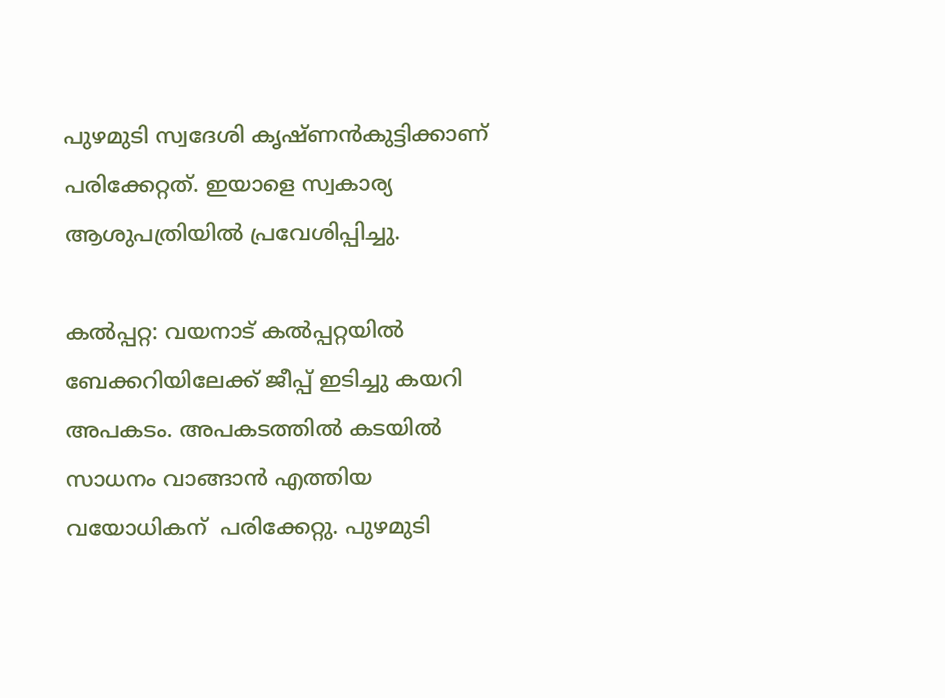പുഴമുടി സ്വദേശി കൃഷ്ണൻകുട്ടിക്കാണ് പരിക്കേറ്റത്. ഇയാളെ സ്വകാര്യ ആശുപത്രിയിൽ പ്രവേശിപ്പിച്ചു.

കൽപ്പറ്റ: വയനാട് കൽപ്പറ്റയിൽ ബേക്കറിയിലേക്ക് ജീപ്പ് ഇടിച്ചു കയറി അപകടം. അപകടത്തിൽ കടയിൽ സാധനം വാങ്ങാൻ എത്തിയ വയോധികന്  പരിക്കേറ്റു. പുഴമുടി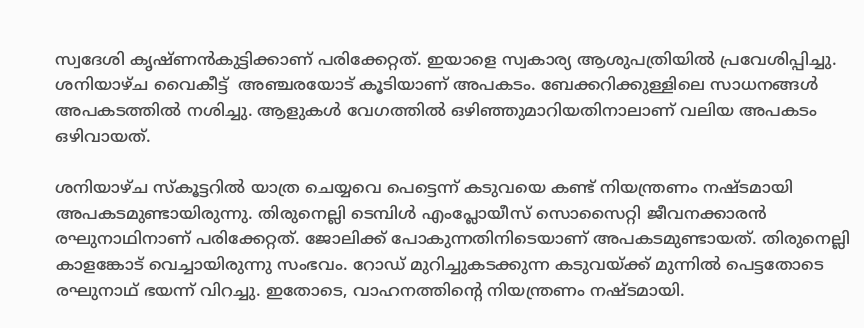സ്വദേശി കൃഷ്ണൻകുട്ടിക്കാണ് പരിക്കേറ്റത്. ഇയാളെ സ്വകാര്യ ആശുപത്രിയിൽ പ്രവേശിപ്പിച്ചു. ശനിയാഴ്ച വൈകീട്ട്  അഞ്ചരയോട് കൂടിയാണ് അപകടം. ബേക്കറിക്കുള്ളിലെ സാധനങ്ങൾ അപകടത്തിൽ നശിച്ചു. ആളുകൾ വേഗത്തിൽ ഒഴിഞ്ഞുമാറിയതിനാലാണ് വലിയ അപകടം ഒഴിവായത്.

ശനിയാഴ്ച സ്കൂട്ടറിൽ യാത്ര ചെയ്യവെ പെട്ടെന്ന് കടുവയെ കണ്ട് നിയന്ത്രണം നഷ്ടമായി അപകടമുണ്ടായിരുന്നു. തിരുനെല്ലി ടെമ്പിൾ എംപ്ലോയീസ് സൊസൈറ്റി ജീവനക്കാരൻ രഘുനാഥിനാണ് പരിക്കേറ്റത്. ജോലിക്ക് പോകുന്നതിനിടെയാണ് അപകടമുണ്ടായത്. തിരുനെല്ലി കാളങ്കോട് വെച്ചായിരുന്നു സംഭവം. റോഡ് മുറിച്ചുകടക്കുന്ന കടുവയ്ക്ക് മുന്നിൽ പെട്ടതോടെ രഘുനാഥ് ഭയന്ന് വിറച്ചു. ഇതോടെ, വാഹനത്തിൻ്റെ നിയന്ത്രണം നഷ്ടമായി.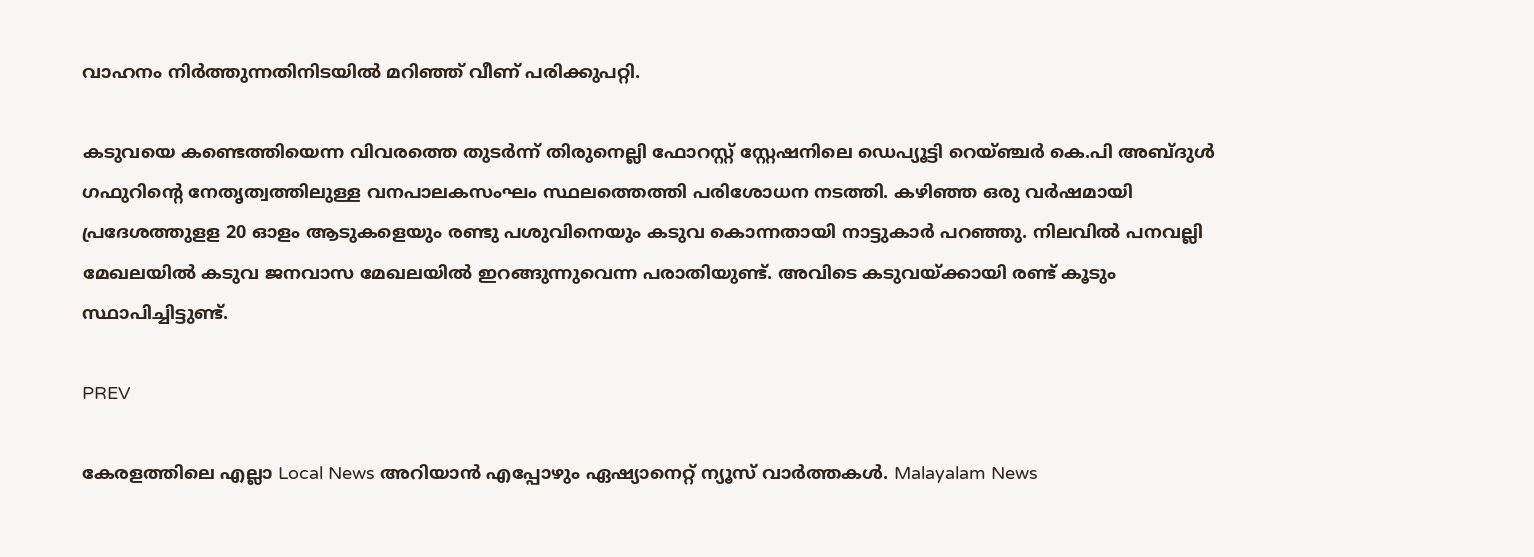വാഹനം നിർത്തുന്നതിനിടയിൽ മറിഞ്ഞ് വീണ് പരിക്കുപറ്റി.

കടുവയെ കണ്ടെത്തിയെന്ന വിവരത്തെ തുട‍ര്‍ന്ന് തിരുനെല്ലി ഫോറസ്റ്റ് സ്റ്റേഷനിലെ ഡെപ്യൂട്ടി റെയ്ഞ്ചർ കെ.പി അബ്ദുൾ ഗഫുറിന്റെ നേതൃത്വത്തിലുള്ള വനപാലകസംഘം സ്ഥലത്തെത്തി പരിശോധന നടത്തി. കഴിഞ്ഞ ഒരു വർഷമായി പ്രദേശത്തുളള 20 ഓളം ആടുകളെയും രണ്ടു പശുവിനെയും കടുവ കൊന്നതായി നാട്ടുകാർ പറഞ്ഞു. നിലവിൽ പനവല്ലി മേഖലയിൽ കടുവ ജനവാസ മേഖലയിൽ ഇറങ്ങുന്നുവെന്ന പരാതിയുണ്ട്. അവിടെ കടുവയ്ക്കായി രണ്ട് കൂടും സ്ഥാപിച്ചിട്ടുണ്ട്.

PREV

കേരളത്തിലെ എല്ലാ Local News അറിയാൻ എപ്പോഴും ഏഷ്യാനെറ്റ് ന്യൂസ് വാർത്തകൾ. Malayalam News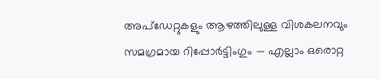അപ്‌ഡേറ്റുകളും ആഴത്തിലുള്ള വിശകലനവും സമഗ്രമായ റിപ്പോർട്ടിംഗും — എല്ലാം ഒരൊറ്റ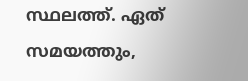സ്ഥലത്ത്. ഏത് സമയത്തും,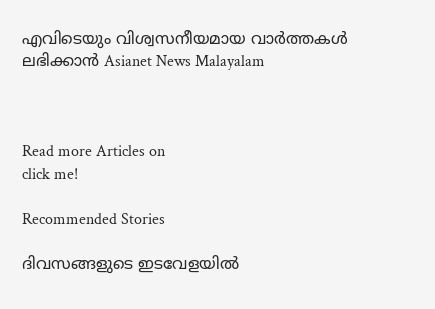എവിടെയും വിശ്വസനീയമായ വാർത്തകൾ ലഭിക്കാൻ Asianet News Malayalam



Read more Articles on
click me!

Recommended Stories

ദിവസങ്ങളുടെ ഇടവേളയിൽ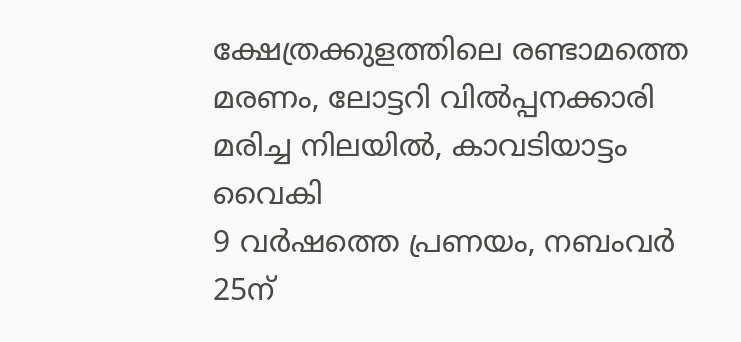ക്ഷേത്രക്കുളത്തിലെ രണ്ടാമത്തെ മരണം, ലോട്ടറി വിൽപ്പനക്കാരി മരിച്ച നിലയിൽ, കാവടിയാട്ടം വൈകി
9 വർ‌ഷത്തെ പ്രണയം, നബംവർ 25ന്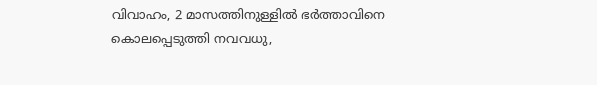വിവാഹം, 2 മാസത്തിനുള്ളിൽ ഭർത്താവിനെ കൊലപ്പെടുത്തി നവവധു,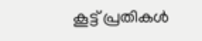കൂട്ട് പ്രതികൾ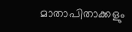മാതാപിതാക്കളും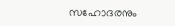സഹോദരനും